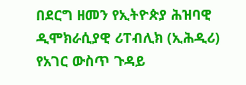በደርግ ዘመን የኢትዮጵያ ሕዝባዊ ዲሞክራሲያዊ ሪፐብሊክ (ኢሕዲሪ) የአገር ውስጥ ጉዳይ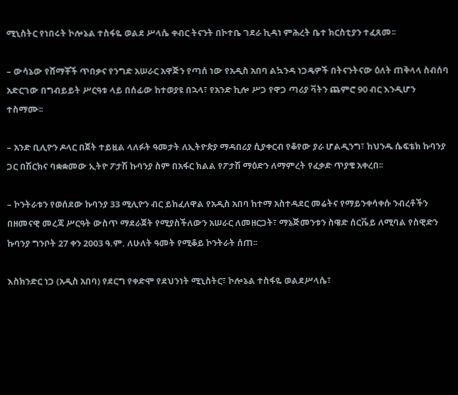ሚኒስትር የነበሩት ኮሎኔል ተስፋዬ ወልደ ሥላሴ ቀብር ትናንት በኮተቤ ገደራ ኪዳነ ምሕረት ቤተ ክርስቲያን ተፈጸመ፡፡

– ውሳኔው የሸማቾች ጥበቃና የንግድ አሠራር አዋጅን የጣሰ ነው የአዲስ አበባ ልኳንዳ ነጋዴዎች በትናንትናው ዕለት ጠቅላላ ስብሰባ አድርገው በግብይይት ሥርዓቱ ላይ በሰፊው ከተወያዩ በኋላ፣ የአንድ ኪሎ ሥጋ የዋጋ ጣሪያ ቫትን ጨምሮ 90 ብር እንዲሆን ተስማሙ፡፡

– አንድ ቢሊዮን ዶላር በጀት ተይዟል ላለፉት ዓመታት ለኢትዮጵያ ማዳበሪያ ሲያቀርብ የቆየው ያራ ሆልዲንግ፣ ከህንዱ ሴፍቴክ ኩባንያ ጋር በሽርክና ባቋቋመው ኢትዮ ፖታሽ ኩባንያ ስም በአፋር ክልል የፖታሽ ማዕድን ለማምረት የፈቃድ ጥያቄ አቀረበ፡፡

– ኮንትራቱን የወሰደው ኩባንያ 33 ሚሊዮን ብር ይከፈለዋል የአዲስ አበባ ከተማ አስተዳደር መሬትና የማይንቀሳቀሱ ንብረቶችን በዘመናዊ መረጃ ሥርዓት ውስጥ ማደራጀት የሚያስችለውን አሠራር ለመዘርጋት፣ ማኔጅመንቱን ስዌድ ሰርቬይ ለሚባል የስዊድን ኩባንያ ግንቦት 27 ቀን 2003 ዓ.ም. ለሁለት ዓመት የሚቆይ ኮንትራት ሰጠ፡፡

እስክንድር ነጋ (አዲስ አበባ) የደርግ የቀድሞ የደህንነት ሚኒስትር፣ ኮሎኔል ተስፋዬ ወልደሥላሴ፣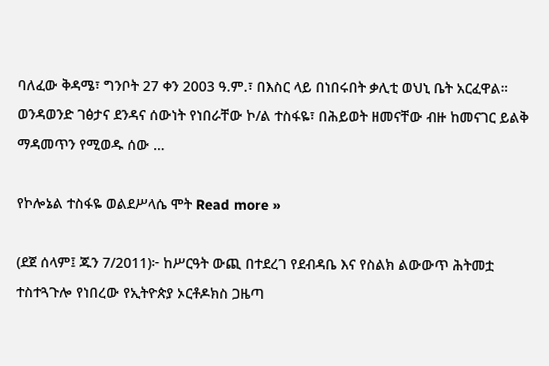ባለፈው ቅዳሜ፣ ግንቦት 27 ቀን 2003 ዓ.ም.፣ በእስር ላይ በነበሩበት ቃሊቲ ወህኒ ቤት አርፈዋል። ወንዳወንድ ገፅታና ደንዳና ሰውነት የነበራቸው ኮ/ል ተስፋዬ፣ በሕይወት ዘመናቸው ብዙ ከመናገር ይልቅ ማዳመጥን የሚወዱ ሰው …

የኮሎኔል ተስፋዬ ወልደሥላሴ ሞት Read more »

(ደጀ ሰላም፤ ጁን 7/2011)፦ ከሥርዓት ውጪ በተደረገ የደብዳቤ እና የስልክ ልውውጥ ሕትመቷ ተስተጓጉሎ የነበረው የኢትዮጵያ ኦርቶዶክስ ጋዜጣ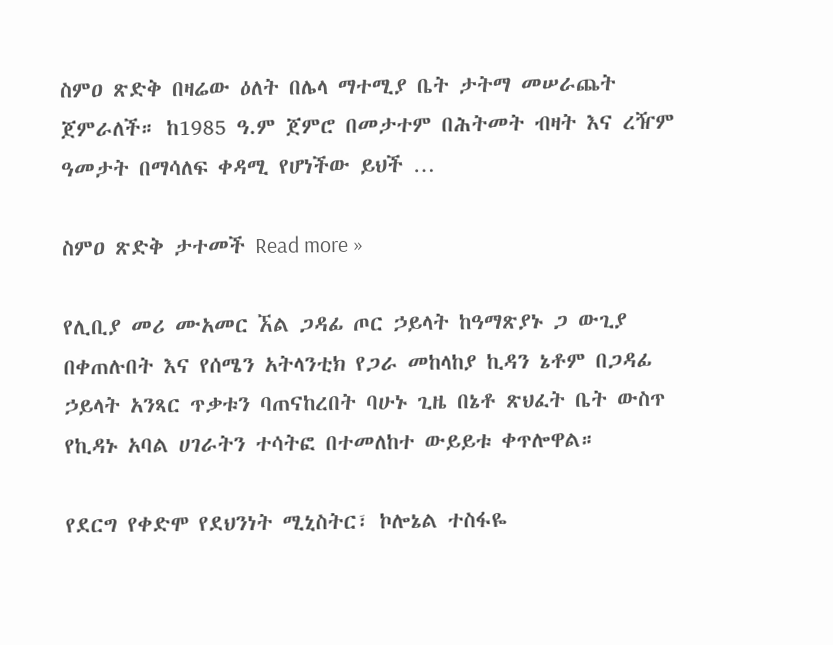ስምዐ ጽድቅ በዛሬው ዕለት በሌላ ማተሚያ ቤት ታትማ መሠራጨት ጀምራለች። ከ1985 ዓ.ም ጀምሮ በመታተም በሕትመት ብዛት እና ረዥም ዓመታት በማሳለፍ ቀዳሚ የሆነችው ይህች …

ስምዐ ጽድቅ ታተመች Read more »

የሊቢያ መሪ ሙአመር ኧል ጋዳፊ ጦር ኃይላት ከዓማጽያኑ ጋ ውጊያ በቀጠሉበት እና የሰሜን አትላንቲክ የጋራ መከላከያ ኪዳን ኔቶም በጋዳፊ ኃይላት አንጻር ጥቃቱን ባጠናከረበት ባሁኑ ጊዜ በኔቶ ጽህፈት ቤት ውስጥ የኪዳኑ አባል ሀገራትን ተሳትፎ በተመለከተ ውይይቱ ቀጥሎዋል።

የደርግ የቀድሞ የደህንነት ሚኒስትር፣ ኮሎኔል ተስፋዬ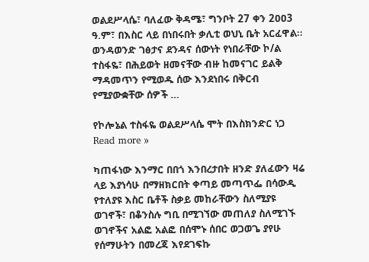ወልደሥላሴ፣ ባለፈው ቅዳሜ፣ ግንቦት 27 ቀን 2ዐዐ3 ዓ.ም፣ በእስር ላይ በነበሩበት ቃሊቲ ወህኒ ቤት አርፈዋል፡፡ ወንዳወንድ ገፅታና ደንዳና ሰውነት የነበራቸው ኮ/ል ተስፋዬ፣ በሕይወት ዘመናቸው ብዙ ከመናገር ይልቅ ማዳመጥን የሚወዱ ሰው እንደነበሩ በቅርብ የሚያውቋቸው ሰዎች …

የኮሎኔል ተስፋዬ ወልደሥላሴ ሞት በእስክንድር ነጋ Read more »

ካጠፋነው እንማር በበጎ እንበረታበት ዘንድ ያለፈውን ዛሬ ላይ እያነሳሁ በማዘክርበት ቀጣይ መጣጥፌ በሳውዲ የተለያዩ እስር ቤቶች ስቃይ መከራቸውን ስለሚያዩ ወገኖች፣ በቆንስሉ ግቢ በሚገኘው መጠለያ ስለሚገኙ ወገኖችና አልፎ አልፎ በሰሞኑ ሰበር ወጋወጌ ያየሁ የሰማሁትን በመረጃ እየደገፍኩ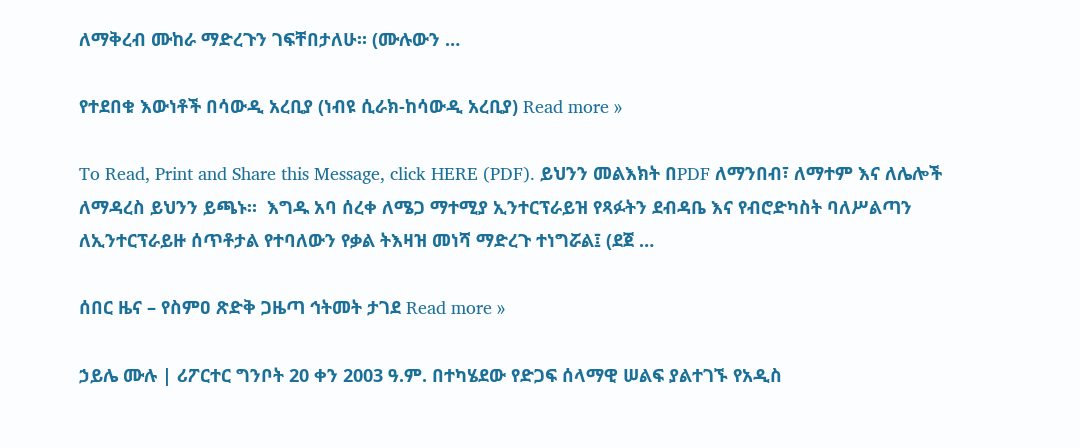ለማቅረብ ሙከራ ማድረጉን ገፍቸበታለሁ። (ሙሉውን …

የተደበቁ እውነቶች በሳውዲ አረቢያ (ነብዩ ሲራክ-ከሳውዲ አረቢያ) Read more »

To Read, Print and Share this Message, click HERE (PDF). ይህንን መልእክት በPDF ለማንበብ፣ ለማተም እና ለሌሎች ለማዳረስ ይህንን ይጫኑ።  እግዱ አባ ሰረቀ ለሜጋ ማተሚያ ኢንተርፕራይዝ የጻፉትን ደብዳቤ እና የብሮድካስት ባለሥልጣን ለኢንተርፕራይዙ ሰጥቶታል የተባለውን የቃል ትእዛዝ መነሻ ማድረጉ ተነግሯል፤ (ደጀ …

ሰበር ዜና – የስምዐ ጽድቅ ጋዜጣ ኅትመት ታገደ Read more »

ኃይሌ ሙሉ | ሪፖርተር ግንቦት 20 ቀን 2003 ዓ.ም. በተካሄደው የድጋፍ ሰላማዊ ሠልፍ ያልተገኙ የአዲስ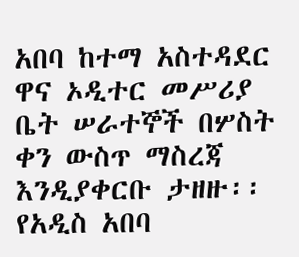አበባ ከተማ አስተዳደር ዋና ኦዲተር መሥሪያ ቤት ሠራተኞች በሦስት ቀን ውስጥ ማስረጃ እንዲያቀርቡ ታዘዙ፡፡ የአዲስ አበባ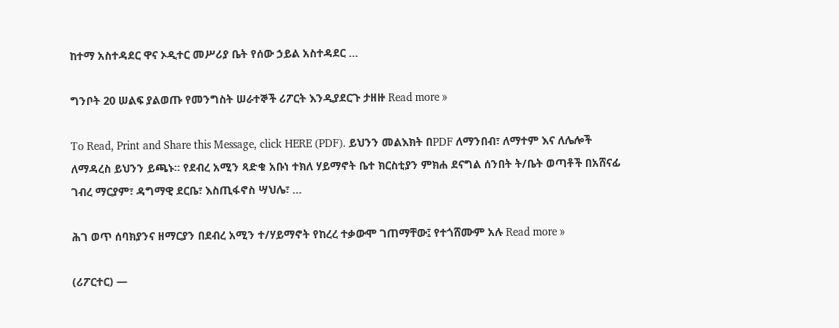ከተማ አስተዳደር ዋና ኦዲተር መሥሪያ ቤት የሰው ኃይል አስተዳደር …

ግንቦት 20 ሠልፍ ያልወጡ የመንግስት ሠራተኞች ሪፖርት እንዲያደርጉ ታዘዙ Read more »

To Read, Print and Share this Message, click HERE (PDF). ይህንን መልእክት በPDF ለማንበብ፣ ለማተም እና ለሌሎች ለማዳረስ ይህንን ይጫኑ። የደብረ አሚን ጻድቁ አቡነ ተክለ ሃይማኖት ቤተ ክርስቲያን ምክሐ ደናግል ሰንበት ት/ቤት ወጣቶች በአሸናፊ ገብረ ማርያም፣ ዳግማዊ ደርቤ፣ እስጢፋኖስ ሣህሌ፣ …

ሕገ ወጥ ሰባክያንና ዘማርያን በደብረ አሚን ተ/ሃይማኖት የከረረ ተቃውሞ ገጠማቸው፤ የተጎሸሙም አሉ Read more »

(ሪፖርተር) —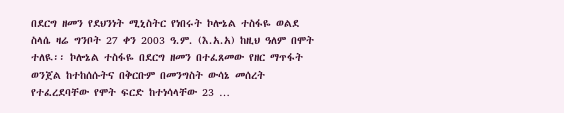በደርግ ዘመን የደህንነት ሚኒስትር የነበሩት ኮሎኔል ተስፋዬ ወልደ ስላሴ ዛሬ ግንቦት 27 ቀን 2003 ዓ.ም. (እ.አ.አ) ከዚህ ዓለም በሞት ተለዪ፡፡ ኮሎኔል ተስፋዬ በደርግ ዘመን በተፈጸመው የዘር ማጥፋት ወንጀል ከተከሰሱትና በቅርቡም በመንግስት ውሳኔ መሰረት የተፈረደባቸው የሞት ፍርድ ከተነሳላቸው 23 …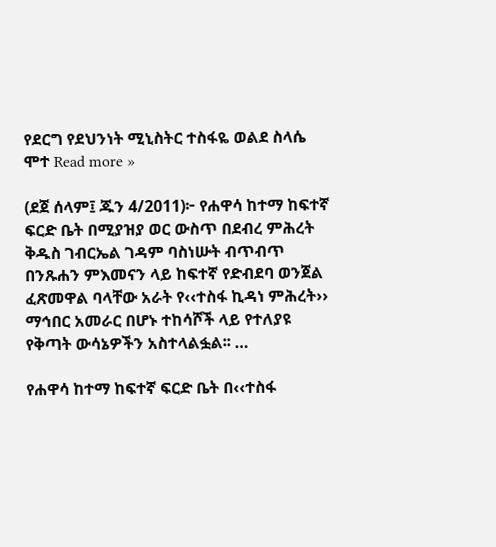የደርግ የደህንነት ሚኒስትር ተስፋዬ ወልደ ስላሴ ሞተ Read more »

(ደጀ ሰላም፤ ጁን 4/2011)፦ የሐዋሳ ከተማ ከፍተኛ ፍርድ ቤት በሚያዝያ ወር ውስጥ በደብረ ምሕረት ቅዱስ ገብርኤል ገዳም ባስነሡት ብጥብጥ በንጹሐን ምእመናን ላይ ከፍተኛ የድብደባ ወንጀል ፈጽመዋል ባላቸው አራት የ‹‹ተስፋ ኪዳነ ምሕረት›› ማኅበር አመራር በሆኑ ተከሳሾች ላይ የተለያዩ የቅጣት ውሳኔዎችን አስተላልፏል፡፡ …

የሐዋሳ ከተማ ከፍተኛ ፍርድ ቤት በ‹‹ተስፋ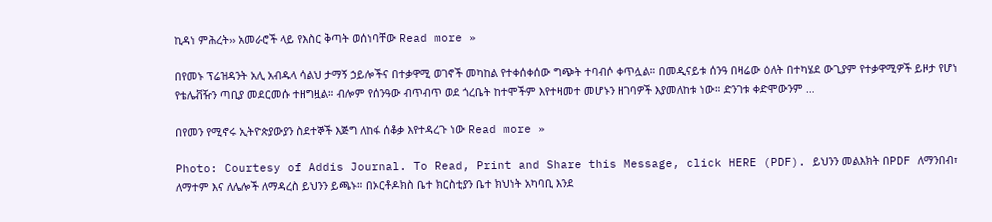ኪዳነ ምሕረት›› አመራሮች ላይ የእስር ቅጣት ወሰነባቸው Read more »

በየመኑ ፕሬዝዳንት አሊ አብዱላ ሳልህ ታማኝ ኃይሎችና በተቃዋሚ ወገኖች መካከል የተቀሰቀሰው ግጭት ተባብሶ ቀጥሏል። በመዲናይቱ ሰንዓ በዛሬው ዕለት በተካሄደ ውጊያም የተቃዋሚዎች ይዞታ የሆነ የቴሌቭዥን ጣቢያ መደርመሱ ተዘግዟል። ብሎም የሰንዓው ብጥብጥ ወደ ጎረቤት ከተሞችም እየተዛመተ መሆኑን ዘገባዎች እያመለከቱ ነው። ድንገቱ ቀድሞውንም …

በየመን የሚኖሩ ኢትዮጵያውያን ስደተኞች እጅግ ለከፋ ሰቆቃ እየተዳረጉ ነው Read more »

Photo: Courtesy of Addis Journal. To Read, Print and Share this Message, click HERE (PDF). ይህንን መልእክት በPDF ለማንበብ፣ ለማተም እና ለሌሎች ለማዳረስ ይህንን ይጫኑ። በኦርቶዶክስ ቤተ ክርስቲያን ቤተ ክህነት አካባቢ እንደ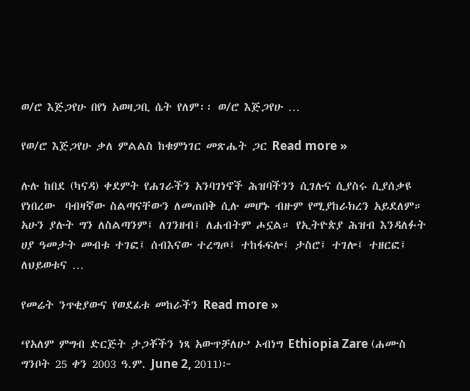ወ/ሮ እጅጋየሁ በየነ አወዛጋቢ ሴት የለም፡፡ ወ/ሮ እጅጋየሁ …

የወ/ሮ እጅጋየሁ ቃለ ምልልስ ከቁምነገር መጽሔት ጋር Read more »

ሉሉ ከበደ (ካናዳ) ቀደምት የሐገራችን አንባገነኖች ሕዝባችንን ሲገሉና ሲያስሩ ሲያሰቃዩ የነበረው  ባብዛኛው ስልጣናቸውን ለመጠበቅ ሲሉ መሆኑ ብዙም የሚያከራክረን አይደለም።  አሁን ያሉት ግን ለስልጣንም፤ ለገንዘብ፤ ለሐብትም ሖኗል። የኢትዮጵያ ሕዝብ እንዳለፉት ሀያ ዓመታት መብቱ ተገፎ፤ ሰብእናው ተረግጦ፤ ተከፋፍሎ፤ ታስሮ፤ ተገሎ፤ ተዘርፎ፤ ለህይወቱና …

የመሬት ንጥቂያውና የወደፊቱ መከራችን Read more »

‘የአለም ምግብ ድርጅት ታጋቾችን ነጻ አውጥቻለሁ’ ኦብነግ Ethiopia Zare (ሐሙስ ግንቦት 25 ቀን 2003 ዓ.ም. June 2, 2011)፦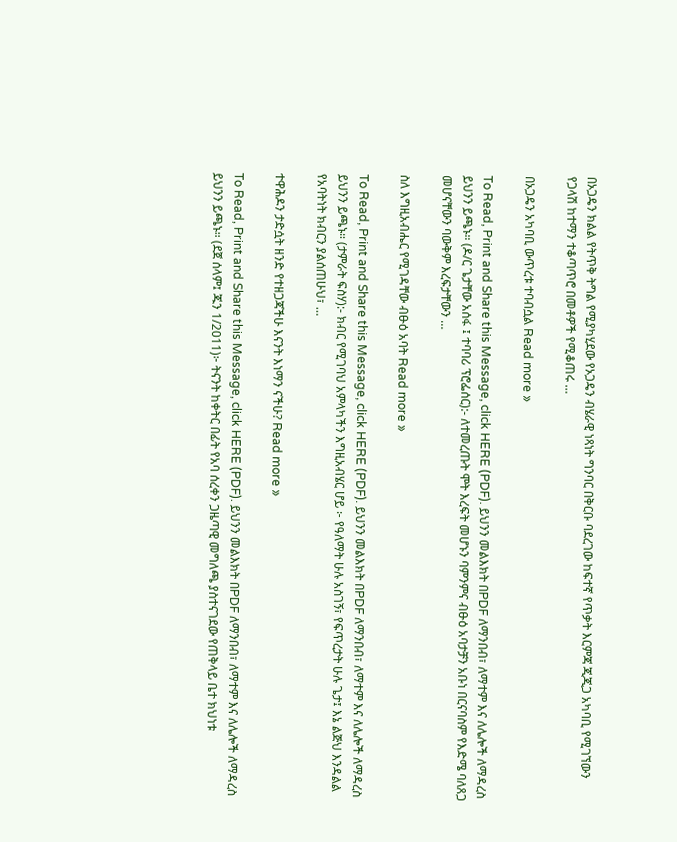በኦጋዴን ክልል የትጥቅ ትግል የሚያካሂደው የኦጋዴን ብሄራዊ ነጻነት ግንባር በቅርቡ ባደረገው ከፍተኛ የጥቃት እርምጃ ጂጂጋ አካባቢ የሚገኘውን የጋላሽ ከተማን ተቆጣጥሮ በመቶዎች የሚቆጠሩ …

በኦጋዴን አካባቢ ውጥረቱ ተባብሷል Read more »

To Read, Print and Share this Message, click HERE (PDF). ይህንን መልእክት በPDF ለማንበብ፣ ለማተም እና ለሌሎች ለማዳረስ ይህንን ይጫኑ። (ዶ/ር ጌታቸው አሰፋ ፤ ተባባሪ ፕሮፌሰር):- ለተመረጡት ሞት እረፍት መሆኑን ባምንምና ብፁዕ አባታቻን አቡነ በርናባስም የእድሜ ባለጸጋ መሆናቸውን ባውቅም እረፍታቸውን …

ስለ እግዚአብሔር የሚገዳቸው ብፁዕ አባት Read more »

To Read, Print and Share this Message, click HERE (PDF). ይህንን መልእክት በPDF ለማንበብ፣ ለማተም እና ለሌሎች ለማዳረስ ይህንን ይጫኑ። (ታምራት ፍስሃ):- ክብር የሚገባህ አምላካችን እግዚአብሄር ሆይ ፦ የዓለማት ሁሉ አስገኝ፣ የፍጥረታት ሁሉ ጌታ፤ እኔ ልጅህ እንዳልል የአባትነት ክብርን ያልሰጠሁህ፣ …

ተዋሕዶን ታድሷት ዘንድ የተዘጋጃችሁ እናንት እነማን ናችሁ? Read more »

To Read, Print and Share this Message, click HERE (PDF). ይህንን መልእክት በPDF ለማንበብ፣ ለማተም እና ለሌሎች ለማዳረስ ይህንን ይጫኑ። (ደጀ ሰላም፤ ጁን 1/2011)፦ ትናንት ከቀትር በፊት የአባ ሰረቀን ጋዜጣዊ መግለጫ ያስተናገደው የጠቅላይ ቤተ ክህነቱ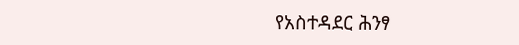የአስተዳደር ሕንፃ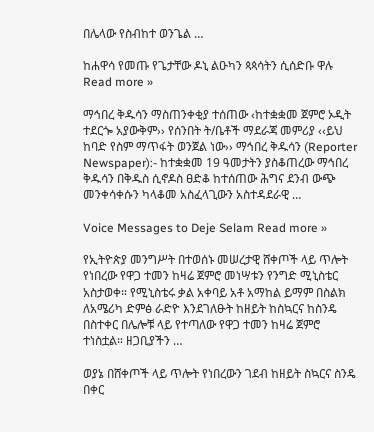በሌላው የስብከተ ወንጌል …

ከሐዋሳ የመጡ የጌታቸው ዶኒ ልዑካን ጳጳሳትን ሲሰድቡ ዋሉ Read more »

ማኅበረ ቅዱሳን ማስጠንቀቂያ ተሰጠው ‹ከተቋቋመ ጀምሮ ኦዲት ተደርጐ አያውቅም›› የሰንበት ት/ቤቶች ማደራጃ መምሪያ ‹‹ይህ ከባድ የስም ማጥፋት ወንጀል ነው›› ማኅበረ ቅዱሳን (Reporter Newspaper):- ከተቋቋመ 19 ዓመታትን ያስቆጠረው ማኅበረ ቅዱሳን በቅዱስ ሲኖዶስ ፀድቆ ከተሰጠው ሕግና ደንብ ውጭ መንቀሳቀሱን ካላቆመ አስፈላጊውን አስተዳደራዊ …

Voice Messages to Deje Selam Read more »

የኢትዮጵያ መንግሥት በተወሰኑ መሠረታዊ ሸቀጦች ላይ ጥሎት የነበረው የዋጋ ተመን ከዛሬ ጀምሮ መነሣቱን የንግድ ሚኒስቴር አስታወቀ። የሚኒስቴሩ ቃል አቀባይ አቶ አማከል ይማም በስልክ ለአሜሪካ ድምፅ ራድዮ እንደገለፁት ከዘይት ከስኳርና ከስንዴ በስተቀር በሌሎቹ ላይ የተጣለው የዋጋ ተመን ከዛሬ ጀምሮ ተነስቷል። ዘጋቢያችን …

ወያኔ በሸቀጦች ላይ ጥሎት የነበረውን ገደብ ከዘይት ስኳርና ስንዴ በቀር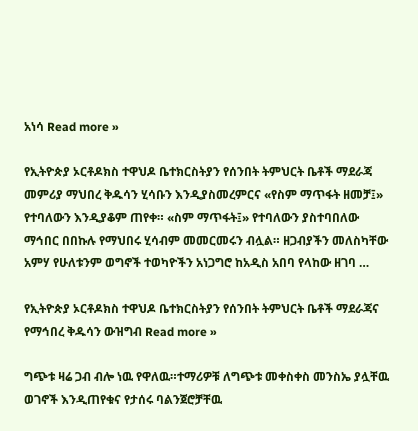አነሳ Read more »

የኢትዮጵያ ኦርቶዶክስ ተዋህዶ ቤተክርስትያን የሰንበት ትምህርት ቤቶች ማደራጃ መምሪያ ማህበረ ቅዱሳን ሂሳቡን እንዲያስመረምርና «የስም ማጥፋት ዘመቻ፤» የተባለውን እንዲያቆም ጠየቀ። «ስም ማጥፋት፤» የተባለውን ያስተባበለው ማኅበር በበኩሉ የማህበሩ ሂሳብም መመርመሩን ብሏል። ዘጋብያችን መለስካቸው አምሃ የሁለቱንም ወግኖች ተወካዮችን አነጋግሮ ከአዲስ አበባ የላከው ዘገባ …

የኢትዮጵያ ኦርቶዶክስ ተዋህዶ ቤተክርስትያን የሰንበት ትምህርት ቤቶች ማደራጃና የማኅበረ ቅዱሳን ውዝግብ Read more »

ግጭቱ ዛሬ ጋብ ብሎ ነዉ የዋለዉ።ተማሪዎቹ ለግጭቱ መቀስቀስ መንስኤ ያሏቸዉ ወገኖች እንዲጠየቁና የታሰሩ ባልንጀሮቻቸዉ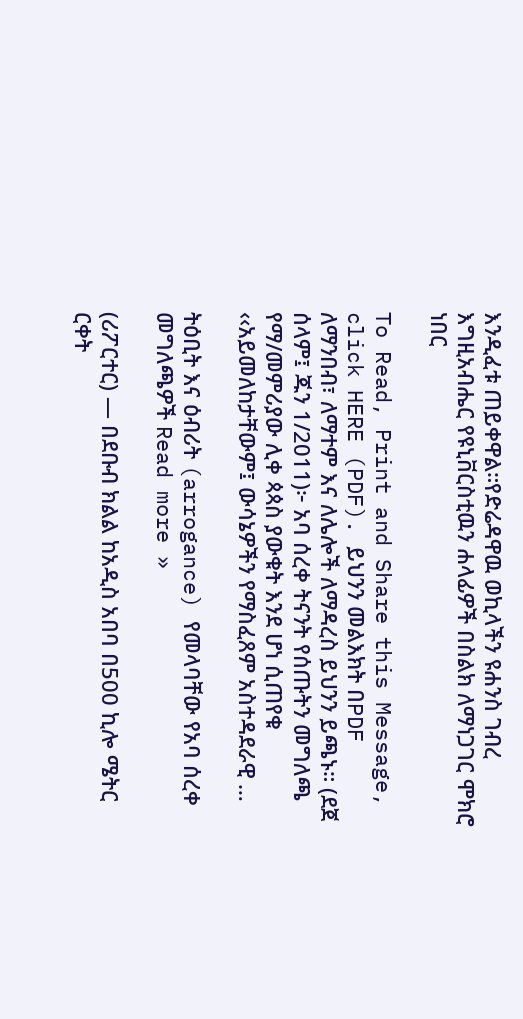እንዲፈቱ ጠይቀዋል።የድሬዳዋዉ ወኪላችን ዩሐንስ ገብረ እግዚአብሔር የዩኒቨርስቲዉን ሐላፊዎች በስልክ ለማነጋገር ሞክሮ ነበር

To Read, Print and Share this Message, click HERE (PDF). ይህንን መልእክት በPDF ለማንበብ፣ ለማተም እና ለሌሎች ለማዳረስ ይህንን ይጫኑ። (ደጀ ሰላም፤ ጁን 1/2011)፦ አባ ሰረቀ ትናንት የሰጡትን መግለጫ የማ/መምሪያው ሊቀ ጳጳስ ያውቁት እንደ ሆነ ሲጠየቁ ‹‹አይመለከታቸውም፤ ውሳኔዎችን የማስፈጸም አስተዳደራዊ …

ትዕቢት እና ዕብሪት (arrogance) የመላባቸው የአባ ሰረቀ መግለጫዎች Read more »

(ሪፖርተር) — በደቡብ ክልል ከአዲስ አበባ በ500 ኪሎ ሜትር ርቀት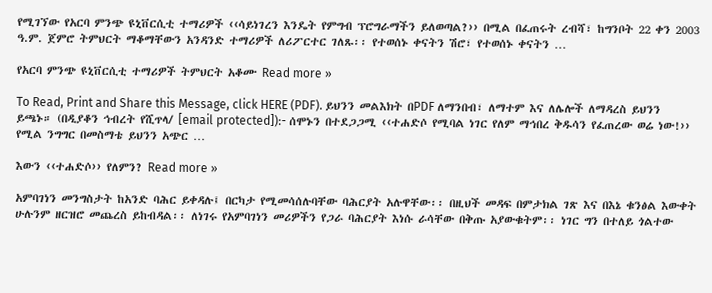የሚገኘው የአርባ ምንጭ ዩኒቨርሲቲ ተማሪዎች ‹‹ሳይነገረን እንዴት የምግብ ፕሮግራማችን ይለወጣል?›› በሚል በፈጠሩት ረብሻ፣ ከግንቦት 22 ቀን 2003 ዓ.ም. ጀምሮ ትምህርት ማቆማቸውን አንዳንድ ተማሪዎች ለሪፖርተር ገለጹ፡፡ የተወሰኑ ቀናትን ሽሮ፣ የተወሰኑ ቀናትን …

የአርባ ምንጭ ዩኒቨርሲቲ ተማሪዎች ትምህርት አቆሙ Read more »

To Read, Print and Share this Message, click HERE (PDF). ይህንን መልእክት በPDF ለማንበብ፣ ለማተም እና ለሌሎች ለማዳረስ ይህንን ይጫኑ። (በዲያቆን ኅብረት የሺጥላ/ [email protected]):- ሰሞኑን በተደጋጋሚ ‹‹ተሐድሶ የሚባል ነገር የለም ማኅበረ ቅዱሳን የፈጠረው ወሬ ነው!›› የሚል ንግግር በመስማቴ ይህንን አጭር …

እውን ‹‹ተሐድሶ›› የለምን? Read more »

አምባገነን መንግስታት ከአንድ ባሕር ይቀዳሉ፤ በርካታ የሚመሳሰሉባቸው ባሕርያት አሉዋቸው፡፡ በዚህች መዳፍ በምታክል ገጽ እና በእኔ ቁንፅል እውቀት ሁሉንም ዘርዝሮ መጨረስ ይከብዳል፡፡ ለነገሩ የአምባገነን መሪዎችን የጋራ ባሕርያት እነሱ ራሳቸው በቅጡ አያውቁትም፡፡ ነገር ግን በተለይ ጎልተው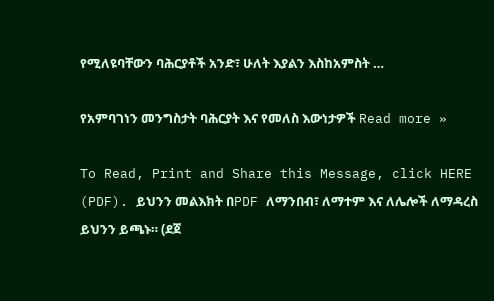የሚለዩባቸውን ባሕርያቶች አንድ፣ ሁለት እያልን እስከአምስት …

የአምባገነን መንግስታት ባሕርያት እና የመለስ እውነታዎች Read more »

To Read, Print and Share this Message, click HERE (PDF). ይህንን መልእክት በPDF ለማንበብ፣ ለማተም እና ለሌሎች ለማዳረስ ይህንን ይጫኑ። (ደጀ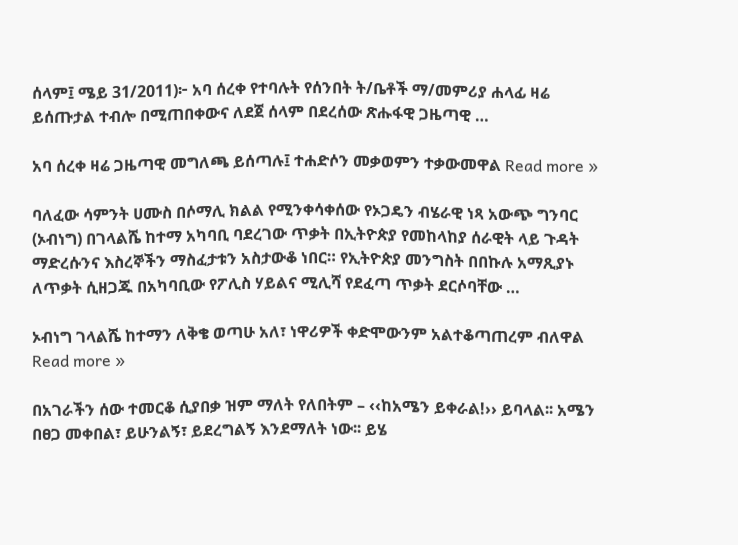ሰላም፤ ሜይ 31/2011)፦ አባ ሰረቀ የተባሉት የሰንበት ት/ቤቶች ማ/መምሪያ ሐላፊ ዛሬ ይሰጡታል ተብሎ በሚጠበቀውና ለደጀ ሰላም በደረሰው ጽሑፋዊ ጋዜጣዊ …

አባ ሰረቀ ዛሬ ጋዜጣዊ መግለጫ ይሰጣሉ፤ ተሐድሶን መቃወምን ተቃውመዋል Read more »

ባለፈው ሳምንት ሀሙስ በሶማሊ ክልል የሚንቀሳቀሰው የኦጋዴን ብሄራዊ ነጻ አውጭ ግንባር (ኦብነግ) በገላልሼ ከተማ አካባቢ ባደረገው ጥቃት በኢትዮጵያ የመከላከያ ሰራዊት ላይ ጉዳት ማድረሱንና እስረኞችን ማስፈታቱን አስታውቆ ነበር። የኢትዮጵያ መንግስት በበኩሉ አማጺያኑ ለጥቃት ሲዘጋጁ በአካባቢው የፖሊስ ሃይልና ሚሊሻ የደፈጣ ጥቃት ደርሶባቸው …

ኦብነግ ገላልሼ ከተማን ለቅቄ ወጣሁ አለ፣ ነዋሪዎች ቀድሞውንም አልተቆጣጠረም ብለዋል Read more »

በአገራችን ሰው ተመርቆ ሲያበቃ ዝም ማለት የለበትም – ‹‹ከአሜን ይቀራል!›› ይባላል፡፡ አሜን በፀጋ መቀበል፣ ይሁንልኝ፣ ይደረግልኝ እንደማለት ነው፡፡ ይሄ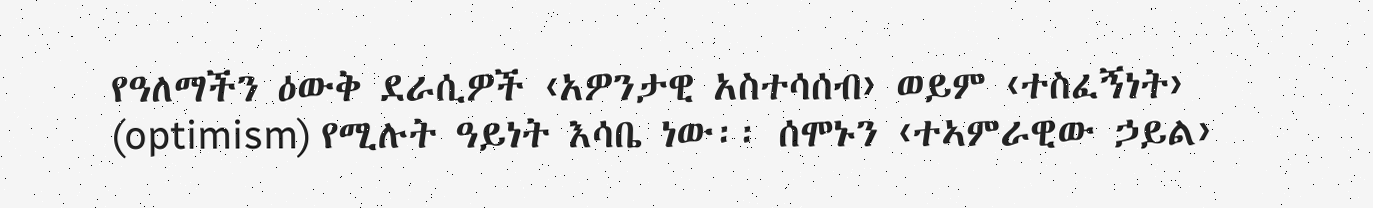የዓለማችን ዕውቅ ደራሲዎች ‹አዎንታዊ አስተሳሰብ› ወይም ‹ተስፈኝነት› (optimism) የሚሉት ዓይነት እሳቤ ነው፡፡ ሰሞኑን ‹ተኣምራዊው ኃይል›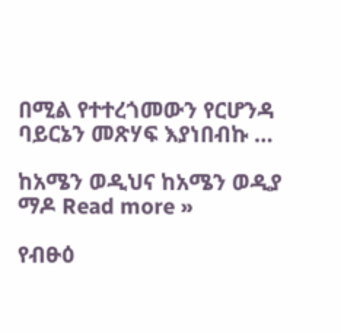በሚል የተተረጎመውን የርሆንዳ ባይርኔን መጽሃፍ እያነበብኩ …

ከአሜን ወዲህና ከአሜን ወዲያ ማዶ Read more »

የብፁዕ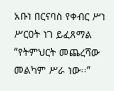አቡነ በርናባስ የቀብር ሥነ ሥርዐት ነገ ይፈጸማል  “የትምህርት መጨረሻው መልካም ሥራ ነው፡፡”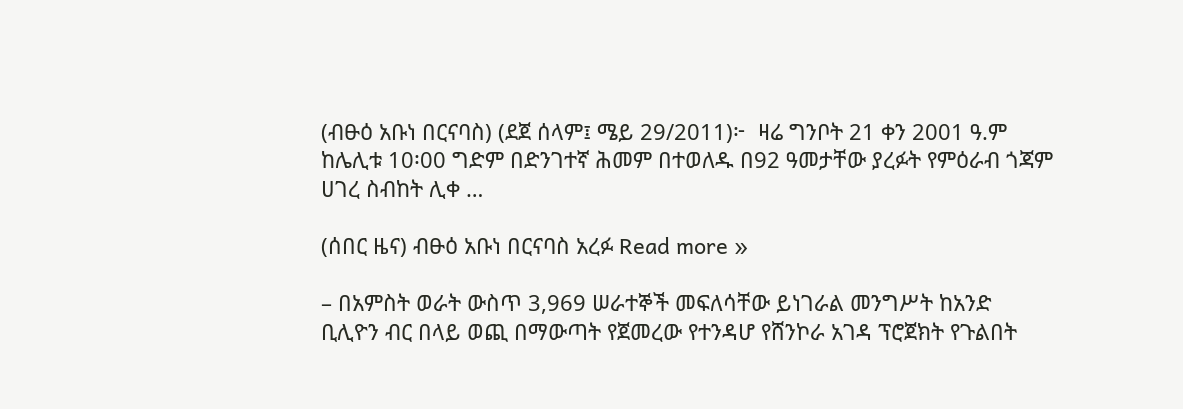(ብፁዕ አቡነ በርናባስ) (ደጀ ሰላም፤ ሜይ 29/2011)፦  ዛሬ ግንቦት 21 ቀን 2001 ዓ.ም ከሌሊቱ 10፡00 ግድም በድንገተኛ ሕመም በተወለዱ በ92 ዓመታቸው ያረፉት የምዕራብ ጎጃም ሀገረ ስብከት ሊቀ …

(ሰበር ዜና) ብፁዕ አቡነ በርናባስ አረፉ Read more »

– በአምስት ወራት ውስጥ 3,969 ሠራተኞች መፍለሳቸው ይነገራል መንግሥት ከአንድ ቢሊዮን ብር በላይ ወጪ በማውጣት የጀመረው የተንዳሆ የሸንኮራ አገዳ ፕሮጀክት የጉልበት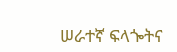ሠራተኛ ፍላጐትና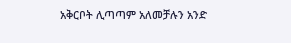አቅርቦት ሊጣጣም አለመቻሉን አንድ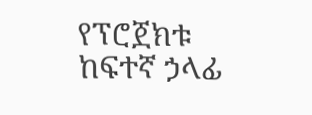የፕሮጀክቱ ከፍተኛ ኃላፊ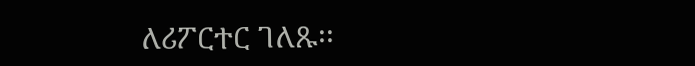ለሪፖርተር ገለጹ፡፡